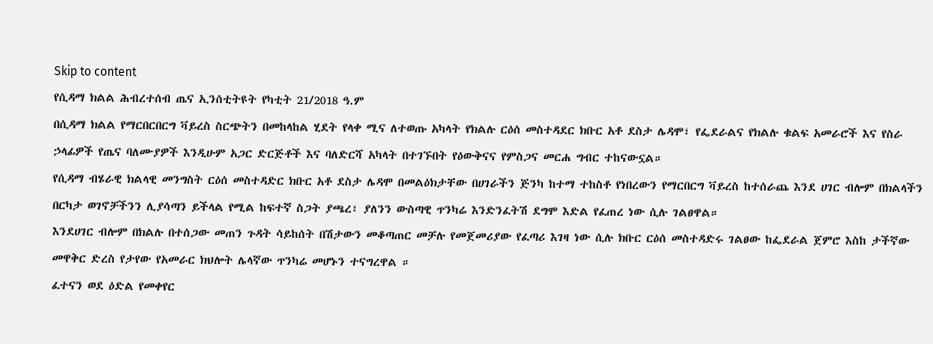Skip to content
የሲዳማ ክልል ሕብረተሰብ ጤና ኢንሰቲትዩት የካቲት 21/2018 ዓ.ም
በሲዳማ ክልል የማርበርበርግ ቫይረስ ስርጭትን በመከላከል ሂደት የላቀ ሚና ለተወጡ አካላት የክልሉ ርዕሰ መስተዳደር ክቡር አቶ ደስታ ሌዳሞ፣ የፌደራልና የክልሉ ቁልፍ አመራሮች እና የስራ ኃላፊዎች የጤና ባለሙያዎች እንዲሁም አጋር ድርጅቶች እና ባለድርሻ አካላት በተገኙበት የዕውቅናና የምስጋና መርሐ ግብር ተከናውኗል።
የሲዳማ ብሄራዊ ክልላዊ መንግስት ርዕሰ መስተዳድር ክቡር አቶ ደስታ ሌዳሞ በመልዕክታቸው በሀገራችን ጅንካ ከተማ ተከስቶ የነበረውን የማርበርግ ቫይረስ ከተሰራጨ እንደ ሀገር ብሎም በክልላችን በርካታ ወገኖቻችንን ሊያሳጣን ይችላል የሚል ከፍተኛ ስጋት ያጫረ፣ ያለንን ውስጣዊ ጥንካሬ እንድንፈትሽ ደግሞ እድል የፈጠረ ነው ሲሉ ገልፀዋል።
እንደሀገር ብሎም በክልሉ በተሰጋው መጠን ጉዳት ሳይከሰት በሽታውን መቆጣጠር መቻሉ የመጀመሪያው የፈጣሪ እገዛ ነው ሲሉ ክቡር ርዕሰ መስተዳድሩ ገልፀው ከፌደራል ጀምሮ እስከ ታችኛው መዋቅር ድረስ የታየው የአመራር ክህሎት ሌላኛው ጥንካሬ መሆኑን ተናግረዋል ።
ፈተናን ወደ ዕድል የመቀየር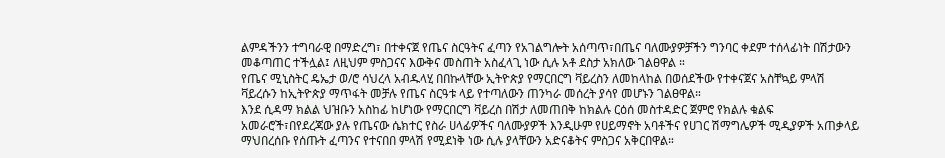ልምዳችንን ተግባራዊ በማድረግ፣ በተቀናጀ የጤና ስርዓትና ፈጣን የአገልግሎት አሰጣጥ፣በጤና ባለሙያዎቻችን ግንባር ቀደም ተሰላፊነት በሽታውን መቆጣጠር ተችሏል፤ ለዚህም ምስጋናና እውቅና መስጠት አስፈላጊ ነው ሲሉ አቶ ደስታ አክለው ገልፀዋል ።
የጤና ሚኒስትር ዴኤታ ወ/ሮ ሳህረላ አብዱላሂ በበኩላቸው ኢትዮጵያ የማርበርግ ቫይረስን ለመከላከል በወሰደችው የተቀናጀና አስቸኳይ ምላሽ ቫይረሱን ከኢትዮጵያ ማጥፋት መቻሉ የጤና ስርዓቱ ላይ የተጣለውን ጠንካራ መሰረት ያሳየ መሆኑን ገልፀዋል።
እንደ ሲዳማ ክልል ህዝቡን አስከፊ ከሆነው የማርበርግ ቫይረስ በሽታ ለመጠበቅ ከክልሉ ርዕሰ መስተዳድር ጀምሮ የክልሉ ቁልፍ አመራሮች፣በየደረጃው ያሉ የጤናው ሴክተር የስራ ሀላፊዎችና ባለሙያዎች እንዲሁም የሀይማኖት አባቶችና የሀገር ሽማግሌዎች ሚዲያዎች አጠቃላይ ማህበረሰቡ የሰጡት ፈጣንና የተናበበ ምላሽ የሚደነቅ ነው ሲሉ ያላቸውን አድናቆትና ምስጋና አቅርበዋል።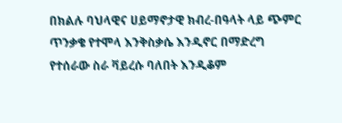በክልሉ ባህላዊና ሀይማኖታዊ ክብረ-በዓላት ላይ ጭምር ጥንቃቄ የተሞላ እንቅስቃሴ እንዲኖር በማድረግ የተሰራው ስራ ቫይረሱ ባለበት እንዲቆም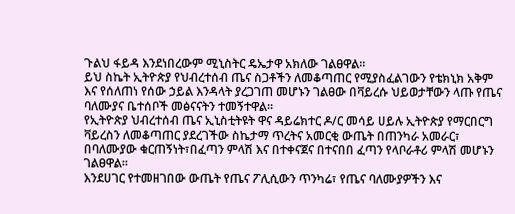ጉልህ ፋይዳ እንደነበረውም ሚኒስትር ዴኤታዋ አክለው ገልፀዋል።
ይህ ስኬት ኢትዮጵያ የህብረተሰብ ጤና ስጋቶችን ለመቆጣጠር የሚያስፈልገውን የቴክኒክ አቅም እና የሰለጠነ የሰው ኃይል እንዳላት ያረጋገጠ መሆኑን ገልፀው በቫይረሱ ህይወታቸውን ላጡ የጤና ባለሙያና ቤተሰቦች መፅናናትን ተመኝተዋል።
የኢትዮጵያ ህብረተሰብ ጤና ኢኒስቲትዩት ዋና ዳይሬክተር ዶ/ር መሳይ ሀይሉ ኢትዮጵያ የማርበርግ ቫይረስን ለመቆጣጠር ያደረገችው ስኬታማ ጥረትና አመርቂ ውጤት በጠንካራ አመራር፣ በባለሙያው ቁርጠኝነት፣በፈጣን ምላሽ እና በተቀናጀና በተናበበ ፈጣን የላቦራቶሪ ምላሽ መሆኑን ገልፀዋል።
እንደሀገር የተመዘገበው ውጤት የጤና ፖሊሲውን ጥንካሬ፣ የጤና ባለሙያዎችን እና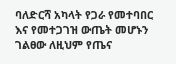ባለድርሻ አካላት የጋራ የመተባበር እና የመተጋገዝ ውጤት መሆኑን ገልፀው ለዚህም የጤና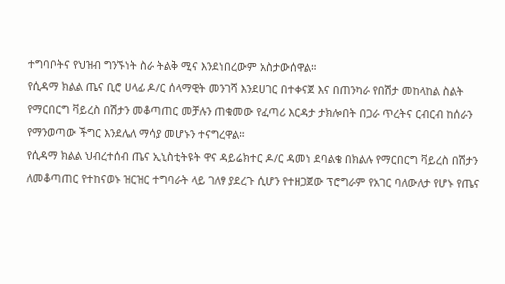ተግባቦትና የህዝብ ግንኙነት ስራ ትልቅ ሚና እንደነበረውም አስታውሰዋል።
የሲዳማ ክልል ጤና ቢሮ ሀላፊ ዶ/ር ሰላማዊት መንገሻ እንደሀገር በተቀናጀ እና በጠንካራ የበሽታ መከላከል ስልት የማርበርግ ቫይረስ በሽታን መቆጣጠር መቻሉን ጠቁመው የፈጣሪ እርዳታ ታክሎበት በጋራ ጥረትና ርብርብ ከሰራን የማንወጣው ችግር እንደሌለ ማሳያ መሆኑን ተናግረዋል።
የሲዳማ ክልል ህብረተሰብ ጤና ኢኒስቲትዩት ዋና ዳይሬክተር ዶ/ር ዳመነ ደባልቄ በክልሉ የማርበርግ ቫይረስ በሽታን ለመቆጣጠር የተከናወኑ ዝርዝር ተግባራት ላይ ገለፃ ያደረጉ ሲሆን የተዘጋጀው ፕሮግራም የአገር ባለውለታ የሆኑ የጤና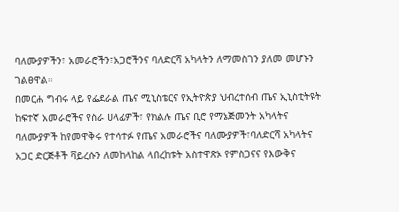ባለሙያዎችን፣ አመራሮችን፣አጋሮችንና ባለድርሻ አካላትን ለማመስገን ያለመ መሆኑን ገልፀዋል።
በመርሐ ግብሩ ላይ የፌደራል ጤና ሚኒስቴርና የኢትዮጵያ ህብረተሰብ ጤና ኢኒስቲትዩት ከፍተኛ አመራሮችና የስራ ሀላፊዎች፣ የክልሉ ጤና ቢሮ የማኔጅመንት አካላትና ባለሙያዎች ከየመዋቅሩ የተሳተፉ የጤና አመራሮችና ባለሙያዎች፣ባለድርሻ አካላትና አጋር ድርጅቶች ቫይረሱን ለመከላከል ላበረከቱት አስተዋጽኦ የምስጋናና የእውቅና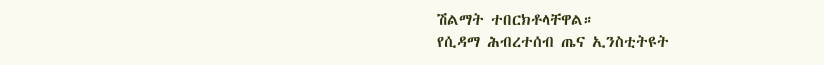ሽልማት ተበርክቶላቸዋል።
የሲዳማ ሕብረተሰብ ጤና ኢንስቲትዩት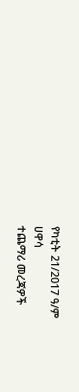የካቲት 21/2017 ዓ/ም
ሀዋሳ
ተጨማሪ መረጃዎች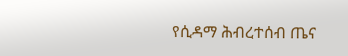የሲዳማ ሕብረተሰብ ጤና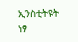ኢንስቲትዩት
ነፃ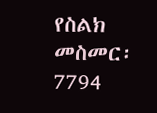የስልክ መስመር፡ 7794